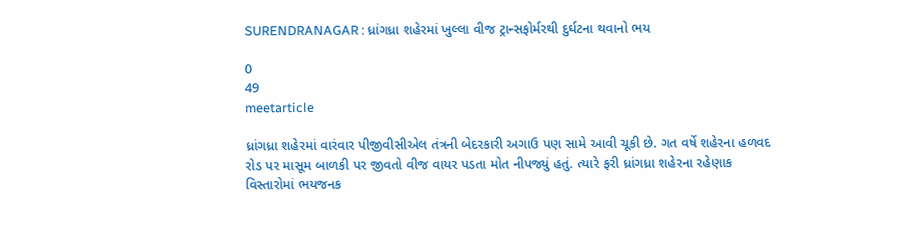SURENDRANAGAR : ધ્રાંગધ્રા શહેરમાં ખુલ્લા વીજ ટ્રાન્સફોર્મરથી દુર્ઘટના થવાનો ભય

0
49
meetarticle

ધ્રાંગધ્રા શહેરમાં વારંવાર પીજીવીસીએલ તંત્રની બેદરકારી અગાઉ પણ સામે આવી ચૂકી છે. ગત વર્ષે શહેરના હળવદ રોડ પર માસૂમ બાળકી પર જીવતો વીજ વાયર પડતા મોત નીપજ્યું હતું. ત્યારે ફરી ધ્રાંગધ્રા શહેરના રહેણાક વિસ્તારોમાં ભયજનક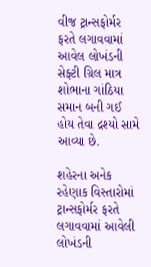વીજ ટ્રાન્સફોર્મર ફરતે લગાવવામાં આવેલ લોખંડની સેફ્ટી ગ્રિલ માત્ર શોભાના ગાંઠિયા સમાન બની ગઈ હોય તેવા દ્રશ્યો સામે આવ્યા છે.

શહેરના અનેક રહેણાક વિસ્તારોમાં ટ્રાન્સફોર્મર ફરતે લગાવવામાં આવેલી લોખંડની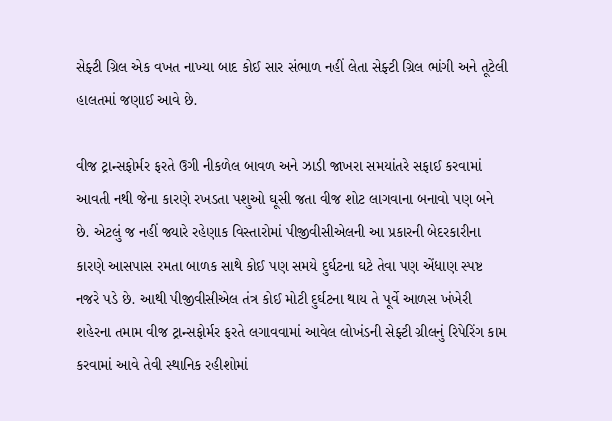સેફ્ટી ગ્રિલ એક વખત નાખ્યા બાદ કોઈ સાર સંભાળ નહીં લેતા સેફ્ટી ગ્રિલ ભાંગી અને તૂટેલી હાલતમાં જણાઈ આવે છે.

વીજ ટ્રાન્સફોર્મર ફરતે ઉગી નીકળેલ બાવળ અને ઝાડી જાખરા સમયાંતરે સફાઈ કરવામાં આવતી નથી જેના કારણે રખડતા પશુઓ ઘૂસી જતા વીજ શોટ લાગવાના બનાવો પણ બને છે. એટલું જ નહીં જ્યારે રહેણાક વિસ્તારોમાં પીજીવીસીએલની આ પ્રકારની બેદરકારીના કારણે આસપાસ રમતા બાળક સાથે કોઈ પણ સમયે દુર્ઘટના ઘટે તેવા પણ એંધાણ સ્પષ્ટ નજરે પડે છે. આથી પીજીવીસીએલ તંત્ર કોઈ મોટી દુર્ઘટના થાય તે પૂર્વે આળસ ખંખેરી શહેરના તમામ વીજ ટ્રાન્સફોર્મર ફરતે લગાવવામાં આવેલ લોખંડની સેફ્ટી ગ્રીલનું રિપેરિંગ કામ કરવામાં આવે તેવી સ્થાનિક રહીશોમાં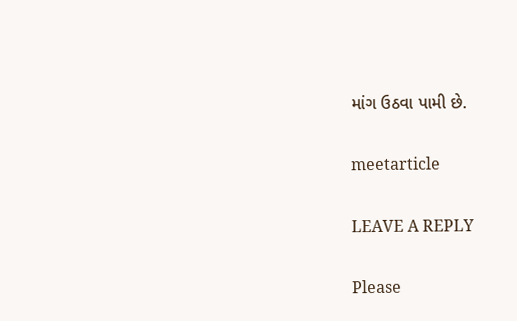માંગ ઉઠવા પામી છે.

meetarticle

LEAVE A REPLY

Please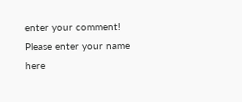enter your comment!
Please enter your name here